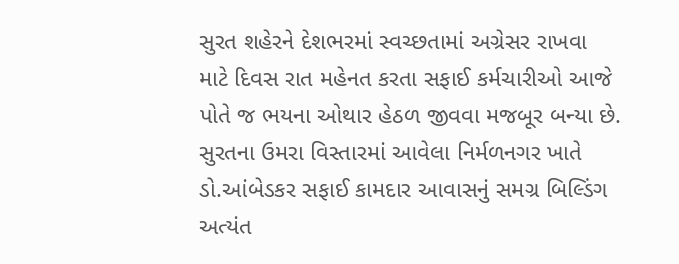સુરત શહેરને દેશભરમાં સ્વચ્છતામાં અગ્રેસર રાખવા માટે દિવસ રાત મહેનત કરતા સફાઈ કર્મચારીઓ આજે પોતે જ ભયના ઓથાર હેઠળ જીવવા મજબૂર બન્યા છે. સુરતના ઉમરા વિસ્તારમાં આવેલા નિર્મળનગર ખાતે ડો.આંબેડકર સફાઈ કામદાર આવાસનું સમગ્ર બિલ્ડિંગ અત્યંત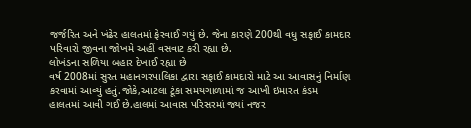જર્જરિત અને ખંઢેર હાલતમાં ફેરવાઈ ગયું છે. જેના કારણે 200થી વધુ સફાઈ કામદાર પરિવારો જીવના જોખમે અહીં વસવાટ કરી રહ્યા છે.
લોખંડના સળિયા બહાર દેખાઈ રહ્યા છે
વર્ષ 2008માં સુરત મહાનગરપાલિકા દ્વારા સફાઈ કામદારો માટે આ આવાસનું નિર્માણ કરવામાં આવ્યું હતું.જોકે,આટલા ટૂંકા સમયગાળામાં જ આખી ઇમારત કંડમ હાલતમાં આવી ગઈ છે.હાલમાં આવાસ પરિસરમાં જ્યાં નજર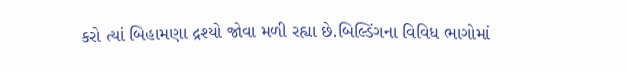કરો ત્યાં બિહામણા દ્રશ્યો જોવા મળી રહ્યા છે.બિલ્ડિંગના વિવિધ ભાગોમાં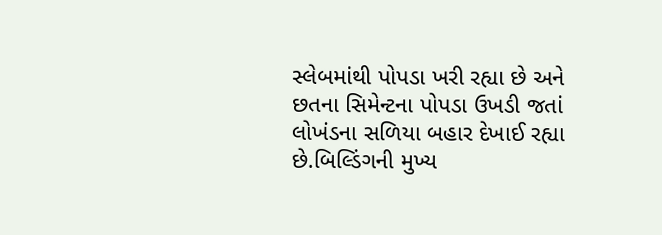સ્લેબમાંથી પોપડા ખરી રહ્યા છે અને છતના સિમેન્ટના પોપડા ઉખડી જતાં લોખંડના સળિયા બહાર દેખાઈ રહ્યા છે.બિલ્ડિંગની મુખ્ય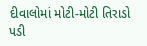દીવાલોમાં મોટી-મોટી તિરાડો પડી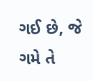ગઈ છે, જે ગમે તે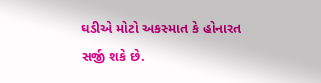ઘડીએ મોટો અકસ્માત કે હોનારત સર્જી શકે છે.